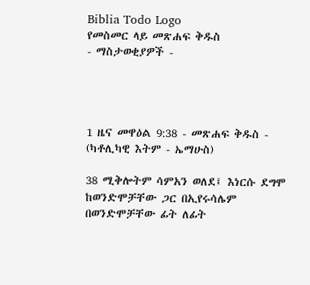Biblia Todo Logo
የመስመር ላይ መጽሐፍ ቅዱስ
- ማስታወቂያዎች -




1 ዜና መዋዕል 9:38 - መጽሐፍ ቅዱስ - (ካቶሊካዊ እትም - ኤማሁስ)

38 ሚቅሎትም ሳምአን ወለደ፤ እነርሱ ደግሞ ከወንድሞቻቸው ጋር በኢየሩሳሌም በወንድሞቻቸው ፊት ለፊት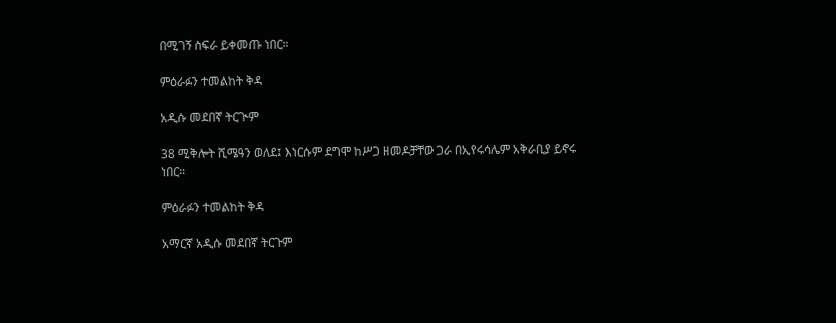በሚገኝ ስፍራ ይቀመጡ ነበር።

ምዕራፉን ተመልከት ቅዳ

አዲሱ መደበኛ ትርጒም

38 ሚቅሎት ሺሜዓን ወለደ፤ እነርሱም ደግሞ ከሥጋ ዘመዶቻቸው ጋራ በኢየሩሳሌም አቅራቢያ ይኖሩ ነበር።

ምዕራፉን ተመልከት ቅዳ

አማርኛ አዲሱ መደበኛ ትርጉም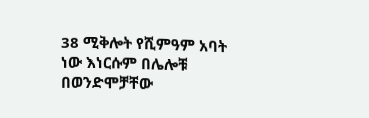38 ሚቅሎት የሺምዓም አባት ነው እነርሱም በሌሎቹ በወንድሞቻቸው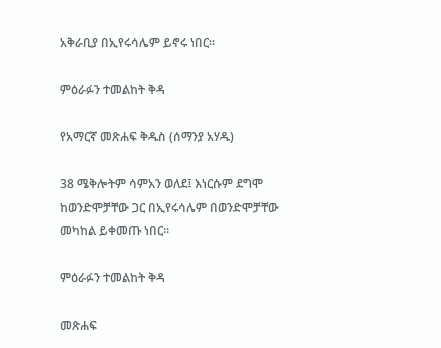አቅራቢያ በኢየሩሳሌም ይኖሩ ነበር።

ምዕራፉን ተመልከት ቅዳ

የአማርኛ መጽሐፍ ቅዱስ (ሰማንያ አሃዱ)

38 ሜቅሎትም ሳምአን ወለደ፤ እነርሱም ደግሞ ከወንድሞቻቸው ጋር በኢየሩሳሌም በወንድሞቻቸው መካከል ይቀመጡ ነበር።

ምዕራፉን ተመልከት ቅዳ

መጽሐፍ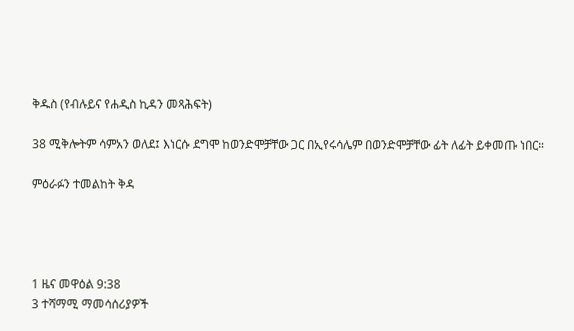ቅዱስ (የብሉይና የሐዲስ ኪዳን መጻሕፍት)

38 ሚቅሎትም ሳምአን ወለደ፤ እነርሱ ደግሞ ከወንድሞቻቸው ጋር በኢየሩሳሌም በወንድሞቻቸው ፊት ለፊት ይቀመጡ ነበር።

ምዕራፉን ተመልከት ቅዳ




1 ዜና መዋዕል 9:38
3 ተሻማሚ ማመሳሰሪያዎች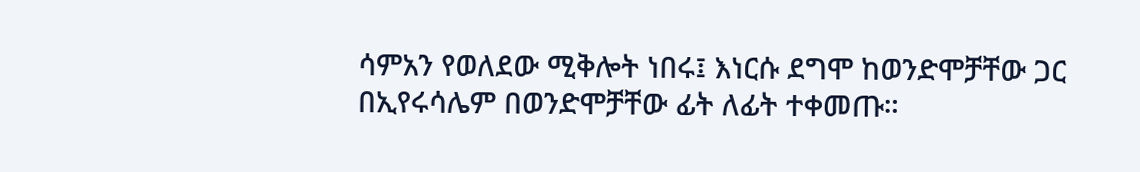ሳምአን የወለደው ሚቅሎት ነበሩ፤ እነርሱ ደግሞ ከወንድሞቻቸው ጋር በኢየሩሳሌም በወንድሞቻቸው ፊት ለፊት ተቀመጡ።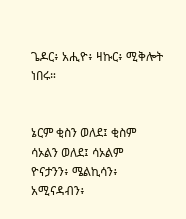ጌዶር፥ አሒዮ፥ ዛኩር፥ ሚቅሎት ነበሩ።


ኔርም ቂስን ወለደ፤ ቂስም ሳኦልን ወለደ፤ ሳኦልም ዮናታንን፥ ሜልኪሳን፥ አሚናዳብን፥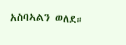አስባኣልን ወለደ።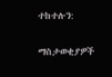ተከተሉን:

ማስታወቂያዎች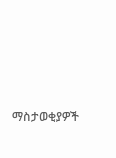ማስታወቂያዎች